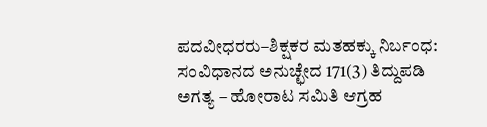ಪದವೀಧರರು–ಶಿಕ್ಷಕರ ಮತಹಕ್ಕು ನಿರ್ಬಂಧ: ಸಂವಿಧಾನದ ಅನುಚ್ಛೇದ 171(3) ತಿದ್ದುಪಡಿ ಅಗತ್ಯ – ಹೋರಾಟ ಸಮಿತಿ ಆಗ್ರಹ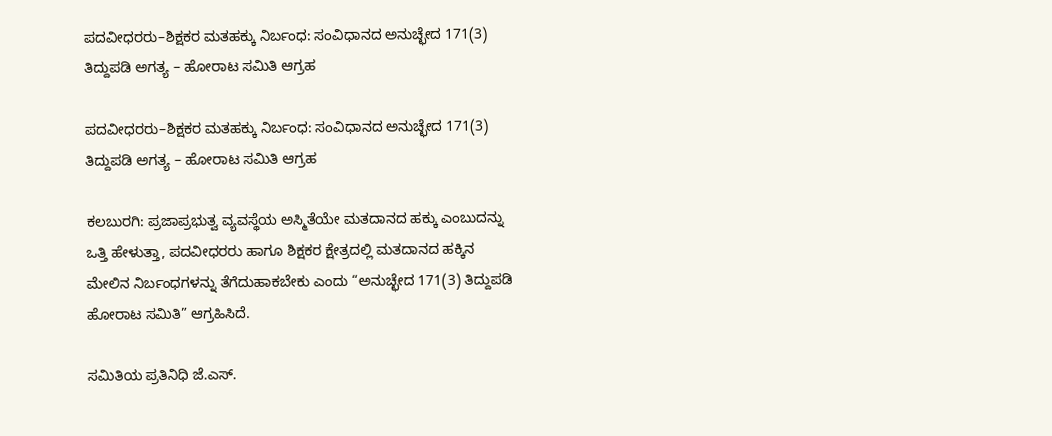ಪದವೀಧರರು–ಶಿಕ್ಷಕರ ಮತಹಕ್ಕು ನಿರ್ಬಂಧ: ಸಂವಿಧಾನದ ಅನುಚ್ಛೇದ 171(3) ತಿದ್ದುಪಡಿ ಅಗತ್ಯ – ಹೋರಾಟ ಸಮಿತಿ ಆಗ್ರಹ

ಪದವೀಧರರು–ಶಿಕ್ಷಕರ ಮತಹಕ್ಕು ನಿರ್ಬಂಧ: ಸಂವಿಧಾನದ ಅನುಚ್ಛೇದ 171(3) ತಿದ್ದುಪಡಿ ಅಗತ್ಯ – ಹೋರಾಟ ಸಮಿತಿ ಆಗ್ರಹ

ಕಲಬುರಗಿ: ಪ್ರಜಾಪ್ರಭುತ್ವ ವ್ಯವಸ್ಥೆಯ ಅಸ್ಮಿತೆಯೇ ಮತದಾನದ ಹಕ್ಕು ಎಂಬುದನ್ನು ಒತ್ತಿ ಹೇಳುತ್ತಾ, ಪದವೀಧರರು ಹಾಗೂ ಶಿಕ್ಷಕರ ಕ್ಷೇತ್ರದಲ್ಲಿ ಮತದಾನದ ಹಕ್ಕಿನ ಮೇಲಿನ ನಿರ್ಬಂಧಗಳನ್ನು ತೆಗೆದುಹಾಕಬೇಕು ಎಂದು “ಅನುಚ್ಛೇದ 171(3) ತಿದ್ದುಪಡಿ ಹೋರಾಟ ಸಮಿತಿ” ಆಗ್ರಹಿಸಿದೆ.

ಸಮಿತಿಯ ಪ್ರತಿನಿಧಿ ಜೆ.ಎಸ್.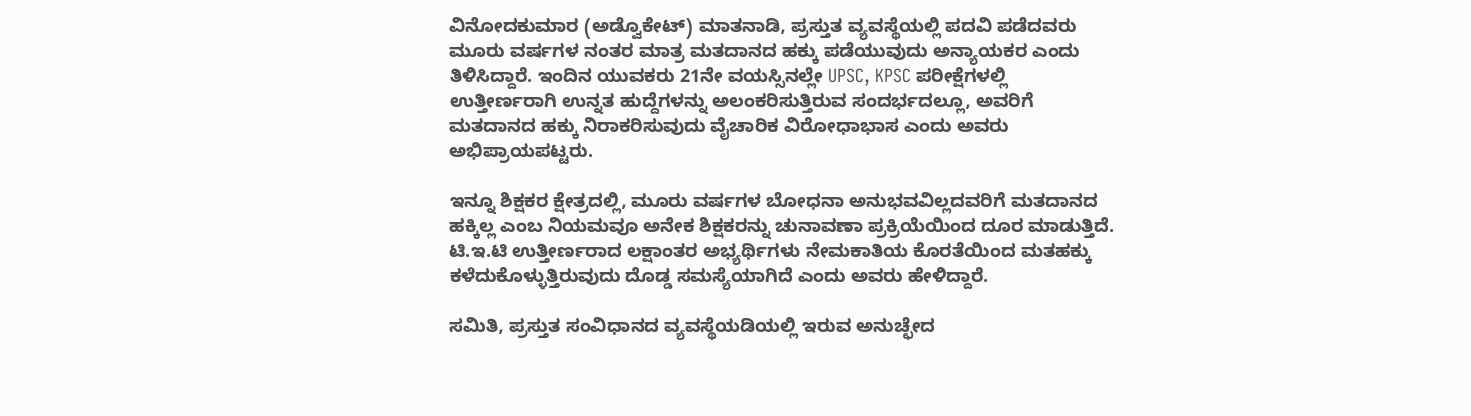ವಿನೋದಕುಮಾರ (ಅಡ್ವೊಕೇಟ್) ಮಾತನಾಡಿ, ಪ್ರಸ್ತುತ ವ್ಯವಸ್ಥೆಯಲ್ಲಿ ಪದವಿ ಪಡೆದವರು ಮೂರು ವರ್ಷಗಳ ನಂತರ ಮಾತ್ರ ಮತದಾನದ ಹಕ್ಕು ಪಡೆಯುವುದು ಅನ್ಯಾಯಕರ ಎಂದು ತಿಳಿಸಿದ್ದಾರೆ. ಇಂದಿನ ಯುವಕರು 21ನೇ ವಯಸ್ಸಿನಲ್ಲೇ UPSC, KPSC ಪರೀಕ್ಷೆಗಳಲ್ಲಿ ಉತ್ತೀರ್ಣರಾಗಿ ಉನ್ನತ ಹುದ್ದೆಗಳನ್ನು ಅಲಂಕರಿಸುತ್ತಿರುವ ಸಂದರ್ಭದಲ್ಲೂ, ಅವರಿಗೆ ಮತದಾನದ ಹಕ್ಕು ನಿರಾಕರಿಸುವುದು ವೈಚಾರಿಕ ವಿರೋಧಾಭಾಸ ಎಂದು ಅವರು ಅಭಿಪ್ರಾಯಪಟ್ಟರು.

ಇನ್ನೂ ಶಿಕ್ಷಕರ ಕ್ಷೇತ್ರದಲ್ಲಿ, ಮೂರು ವರ್ಷಗಳ ಬೋಧನಾ ಅನುಭವವಿಲ್ಲದವರಿಗೆ ಮತದಾನದ ಹಕ್ಕಿಲ್ಲ ಎಂಬ ನಿಯಮವೂ ಅನೇಕ ಶಿಕ್ಷಕರನ್ನು ಚುನಾವಣಾ ಪ್ರಕ್ರಿಯೆಯಿಂದ ದೂರ ಮಾಡುತ್ತಿದೆ. ಟಿ.ಇ.ಟಿ ಉತ್ತೀರ್ಣರಾದ ಲಕ್ಷಾಂತರ ಅಭ್ಯರ್ಥಿಗಳು ನೇಮಕಾತಿಯ ಕೊರತೆಯಿಂದ ಮತಹಕ್ಕು ಕಳೆದುಕೊಳ್ಳುತ್ತಿರುವುದು ದೊಡ್ಡ ಸಮಸ್ಯೆಯಾಗಿದೆ ಎಂದು ಅವರು ಹೇಳಿದ್ದಾರೆ.

ಸಮಿತಿ, ಪ್ರಸ್ತುತ ಸಂವಿಧಾನದ ವ್ಯವಸ್ಥೆಯಡಿಯಲ್ಲಿ ಇರುವ ಅನುಚ್ಛೇದ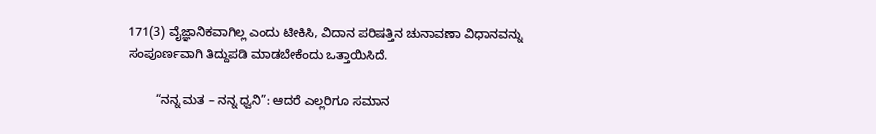171(3) ವೈಜ್ಞಾನಿಕವಾಗಿಲ್ಲ ಎಂದು ಟೀಕಿಸಿ, ವಿದಾನ ಪರಿಷತ್ತಿನ ಚುನಾವಣಾ ವಿಧಾನವನ್ನು ಸಂಪೂರ್ಣವಾಗಿ ತಿದ್ದುಪಡಿ ಮಾಡಬೇಕೆಂದು ಒತ್ತಾಯಿಸಿದೆ.

        “ನನ್ನ ಮತ – ನನ್ನ ಧ್ವನಿ”: ಆದರೆ ಎಲ್ಲರಿಗೂ ಸಮಾನ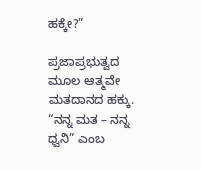ಹಕ್ಕೇ?”

ಪ್ರಜಾಪ್ರಭುತ್ವದ ಮೂಲ ಆತ್ಮವೇ ಮತದಾನದ ಹಕ್ಕು. “ನನ್ನ ಮತ – ನನ್ನ ಧ್ವನಿ” ಎಂಬ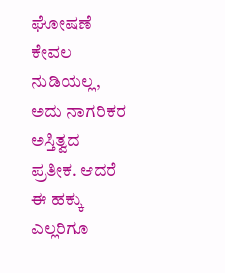ಘೋಷಣೆ ಕೇವಲ ನುಡಿಯಲ್ಲ, ಅದು ನಾಗರಿಕರ ಅಸ್ತಿತ್ವದ ಪ್ರತೀಕ. ಆದರೆ ಈ ಹಕ್ಕು ಎಲ್ಲರಿಗೂ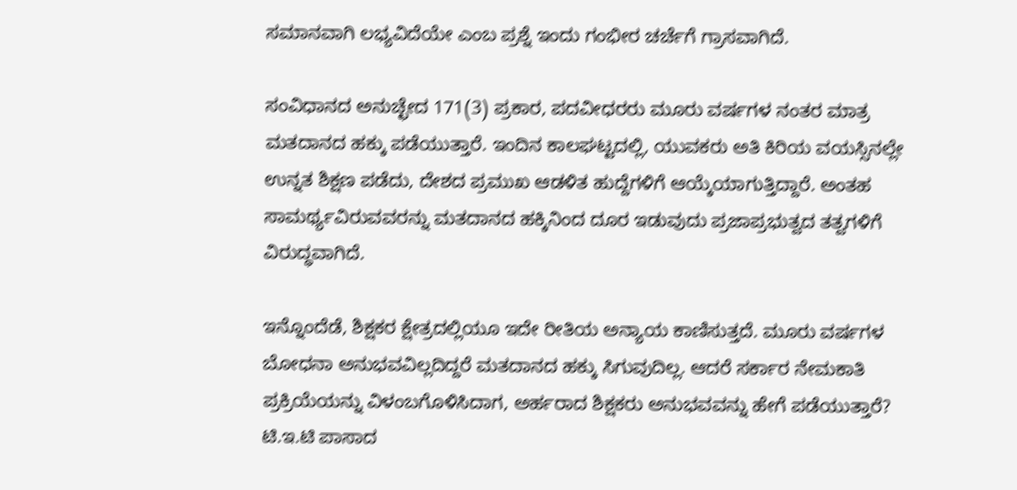ಸಮಾನವಾಗಿ ಲಭ್ಯವಿದೆಯೇ ಎಂಬ ಪ್ರಶ್ನೆ ಇಂದು ಗಂಭೀರ ಚರ್ಚೆಗೆ ಗ್ರಾಸವಾಗಿದೆ.

ಸಂವಿಧಾನದ ಅನುಚ್ಛೇದ 171(3) ಪ್ರಕಾರ, ಪದವೀಧರರು ಮೂರು ವರ್ಷಗಳ ನಂತರ ಮಾತ್ರ ಮತದಾನದ ಹಕ್ಕು ಪಡೆಯುತ್ತಾರೆ. ಇಂದಿನ ಕಾಲಘಟ್ಟದಲ್ಲಿ, ಯುವಕರು ಅತಿ ಕಿರಿಯ ವಯಸ್ಸಿನಲ್ಲೇ ಉನ್ನತ ಶಿಕ್ಷಣ ಪಡೆದು, ದೇಶದ ಪ್ರಮುಖ ಆಡಳಿತ ಹುದ್ದೆಗಳಿಗೆ ಆಯ್ಕೆಯಾಗುತ್ತಿದ್ದಾರೆ. ಅಂತಹ ಸಾಮರ್ಥ್ಯವಿರುವವರನ್ನು ಮತದಾನದ ಹಕ್ಕಿನಿಂದ ದೂರ ಇಡುವುದು ಪ್ರಜಾಪ್ರಭುತ್ವದ ತತ್ವಗಳಿಗೆ ವಿರುದ್ಧವಾಗಿದೆ.

ಇನ್ನೊಂದೆಡೆ, ಶಿಕ್ಷಕರ ಕ್ಷೇತ್ರದಲ್ಲಿಯೂ ಇದೇ ರೀತಿಯ ಅನ್ಯಾಯ ಕಾಣಿಸುತ್ತದೆ. ಮೂರು ವರ್ಷಗಳ ಬೋಧನಾ ಅನುಭವವಿಲ್ಲದಿದ್ದರೆ ಮತದಾನದ ಹಕ್ಕು ಸಿಗುವುದಿಲ್ಲ. ಆದರೆ ಸರ್ಕಾರ ನೇಮಕಾತಿ ಪ್ರಕ್ರಿಯೆಯನ್ನು ವಿಳಂಬಗೊಳಿಸಿದಾಗ, ಅರ್ಹರಾದ ಶಿಕ್ಷಕರು ಅನುಭವವನ್ನು ಹೇಗೆ ಪಡೆಯುತ್ತಾರೆ? ಟಿ.ಇ.ಟಿ ಪಾಸಾದ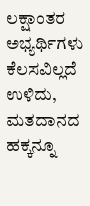ಲಕ್ಷಾಂತರ ಅಭ್ಯರ್ಥಿಗಳು ಕೆಲಸವಿಲ್ಲದೆ ಉಳಿದು, ಮತದಾನದ ಹಕ್ಕನ್ನೂ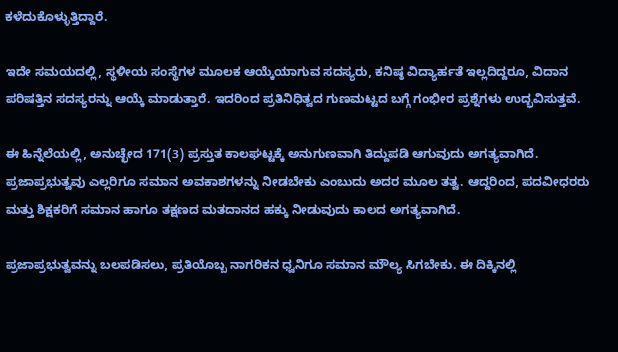ಕಳೆದುಕೊಳ್ಳುತ್ತಿದ್ದಾರೆ.

ಇದೇ ಸಮಯದಲ್ಲಿ, ಸ್ಥಳೀಯ ಸಂಸ್ಥೆಗಳ ಮೂಲಕ ಆಯ್ಕೆಯಾಗುವ ಸದಸ್ಯರು, ಕನಿಷ್ಠ ವಿದ್ಯಾರ್ಹತೆ ಇಲ್ಲದಿದ್ದರೂ, ವಿದಾನ ಪರಿಷತ್ತಿನ ಸದಸ್ಯರನ್ನು ಆಯ್ಕೆ ಮಾಡುತ್ತಾರೆ. ಇದರಿಂದ ಪ್ರತಿನಿಧಿತ್ವದ ಗುಣಮಟ್ಟದ ಬಗ್ಗೆ ಗಂಭೀರ ಪ್ರಶ್ನೆಗಳು ಉದ್ಭವಿಸುತ್ತವೆ.

ಈ ಹಿನ್ನೆಲೆಯಲ್ಲಿ, ಅನುಚ್ಛೇದ 171(3) ಪ್ರಸ್ತುತ ಕಾಲಘಟ್ಟಕ್ಕೆ ಅನುಗುಣವಾಗಿ ತಿದ್ದುಪಡಿ ಆಗುವುದು ಅಗತ್ಯವಾಗಿದೆ. ಪ್ರಜಾಪ್ರಭುತ್ವವು ಎಲ್ಲರಿಗೂ ಸಮಾನ ಅವಕಾಶಗಳನ್ನು ನೀಡಬೇಕು ಎಂಬುದು ಅದರ ಮೂಲ ತತ್ವ. ಆದ್ದರಿಂದ, ಪದವೀಧರರು ಮತ್ತು ಶಿಕ್ಷಕರಿಗೆ ಸಮಾನ ಹಾಗೂ ತಕ್ಷಣದ ಮತದಾನದ ಹಕ್ಕು ನೀಡುವುದು ಕಾಲದ ಅಗತ್ಯವಾಗಿದೆ.

ಪ್ರಜಾಪ್ರಭುತ್ವವನ್ನು ಬಲಪಡಿಸಲು, ಪ್ರತಿಯೊಬ್ಬ ನಾಗರಿಕನ ಧ್ವನಿಗೂ ಸಮಾನ ಮೌಲ್ಯ ಸಿಗಬೇಕು. ಈ ದಿಕ್ಕಿನಲ್ಲಿ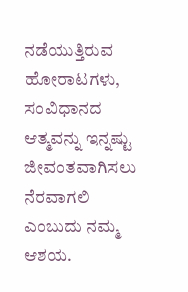ನಡೆಯುತ್ತಿರುವ ಹೋರಾಟಗಳು, ಸಂವಿಧಾನದ ಆತ್ಮವನ್ನು ಇನ್ನಷ್ಟು ಜೀವಂತವಾಗಿಸಲು ನೆರವಾಗಲಿ ಎಂಬುದು ನಮ್ಮ ಆಶಯ.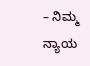– ನಿಮ್ಮ ನ್ಯಾಯ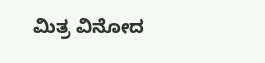ಮಿತ್ರ ವಿನೋದ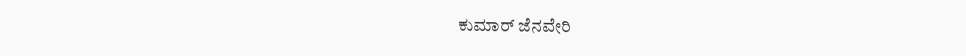ಕುಮಾರ್ ಜೆನವೇರಿ